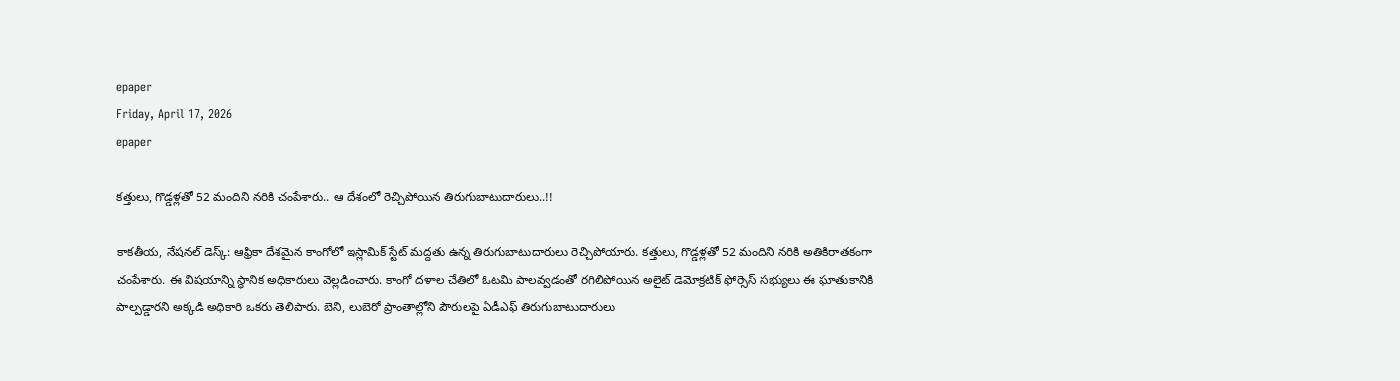epaper
Friday, April 17, 2026
epaper

కత్తులు, గొడ్డళ్లతో 52 మందిని నరికి చంపేశారు.. ఆ దేశంలో రెచ్చిపోయిన తిరుగుబాటుదారులు..!!

కాకతీయ, నేషనల్ డెస్క్: ఆఫ్రికా దేశమైన కాంగోలో ఇస్లామిక్ స్టేట్ మద్దతు ఉన్న తిరుగుబాటుదారులు రెచ్చిపోయారు. కత్తులు, గొడ్డళ్లతో 52 మందిని నరికి అతికిరాతకంగా చంపేశారు. ఈ విషయాన్ని స్థానిక అధికారులు వెల్లడించారు. కాంగో దళాల చేతిలో ఓటమి పాలవ్వడంతో రగిలిపోయిన అలైట్ డెమోక్రటిక్ ఫోర్సెస్ సభ్యులు ఈ ఘాతుకానికి పాల్పడ్డారని అక్కడి అధికారి ఒకరు తెలిపారు. బెని, లుబెరో ప్రాంతాల్లోని పౌరులపై ఏడీఎఫ్ తిరుగుబాటుదారులు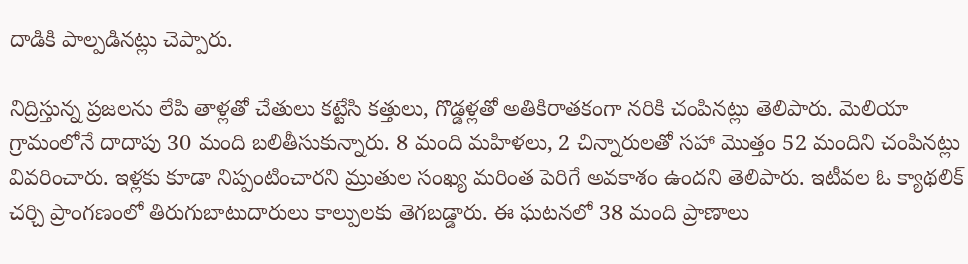దాడికి పాల్పడినట్లు చెప్పారు.

నిద్రిస్తున్న ప్రజలను లేపి తాళ్లతో చేతులు కట్టేసి కత్తులు, గొడ్డళ్లతో అతికిరాతకంగా నరికి చంపినట్లు తెలిపారు. మెలియా గ్రామంలోనే దాదాపు 30 మంది బలితీసుకున్నారు. 8 మంది మహిళలు, 2 చిన్నారులతో సహా మొత్తం 52 మందిని చంపినట్లు వివరించారు. ఇళ్లకు కూడా నిప్పంటించారని మ్రుతుల సంఖ్య మరింత పెరిగే అవకాశం ఉందని తెలిపారు. ఇటీవల ఓ క్యాథలిక్ చర్చి ప్రాంగణంలో తిరుగుబాటుదారులు కాల్పులకు తెగబడ్డారు. ఈ ఘటనలో 38 మంది ప్రాణాలు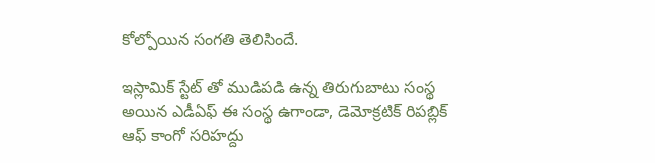కోల్పోయిన సంగతి తెలిసిందే.

ఇస్లామిక్ స్టేట్ తో ముడిపడి ఉన్న తిరుగుబాటు సంస్థ అయిన ఎడీఏఫ్ ఈ సంస్థ ఉగాండా, డెమోక్రటిక్ రిపబ్లిక్ ఆఫ్ కాంగో సరిహద్దు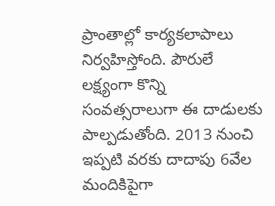ప్రాంతాల్లో కార్యకలాపాలు నిర్వహిస్తోంది. పౌరులే లక్ష్యంగా కొన్ని సంవత్సరాలుగా ఈ దాడులకు పాల్పడుతోంది. 2013 నుంచి ఇప్పటి వరకు దాదాపు 6వేల మందికిపైగా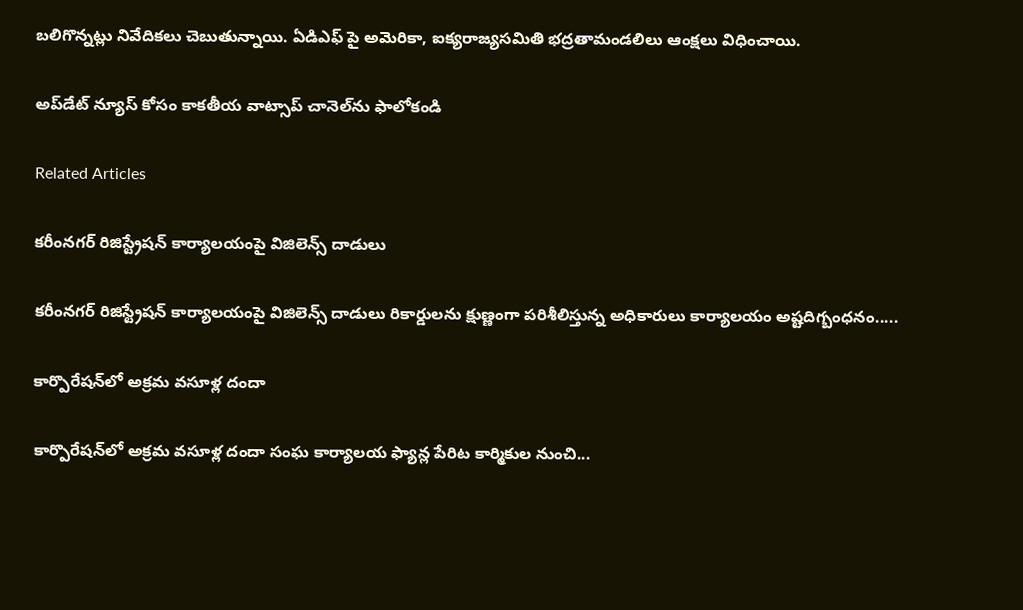బలిగొన్నట్లు నివేదికలు చెబుతున్నాయి. ఏడిఎఫ్ పై అమెరికా, ఐక్యరాజ్యసమితి భద్రతామండలిలు ఆంక్షలు విధించాయి.

అప్‌డేట్ న్యూస్ కోసం కాక‌తీయ వాట్సాప్ చానెల్‌ను ఫాలోకండి

Related Articles

కరీంనగర్ రిజిస్ట్రేష‌న్ కార్యాల‌యంపై విజిలెన్స్‌ దాడులు

కరీంనగర్ రిజిస్ట్రేష‌న్ కార్యాల‌యంపై విజిలెన్స్‌ దాడులు రికార్డుల‌ను క్షుణ్ణంగా ప‌రిశీలిస్తున్న అధికారులు కార్యాల‌యం అష్ట‌దిగ్బంధ‌నం.....

కార్పొరేషన్‌లో అక్రమ వసూళ్ల దందా

కార్పొరేషన్‌లో అక్రమ వసూళ్ల దందా సంఘ కార్యాలయ ఫ్యాన్ల పేరిట కార్మికుల నుంచి...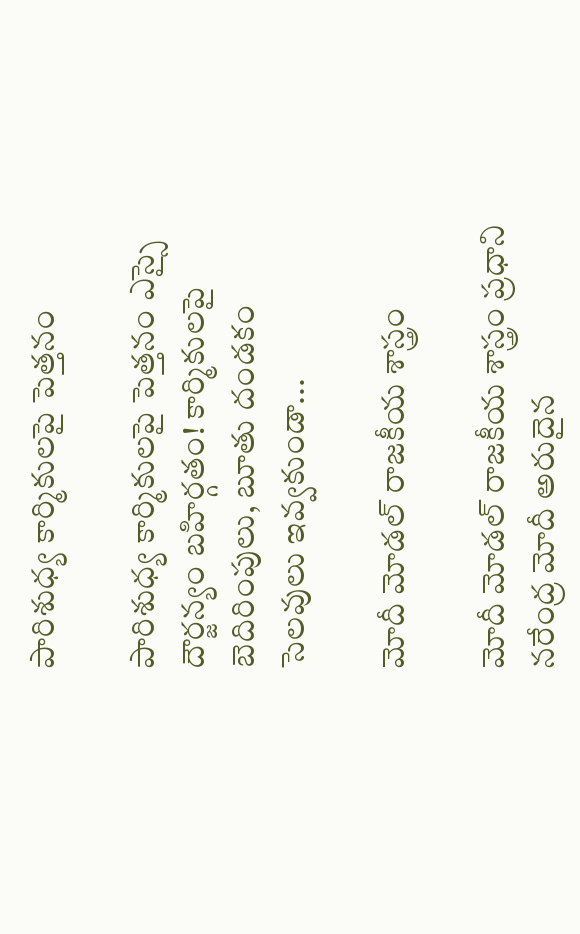పారిశుధ్య కార్మికులపై పెత్తనం

పారిశుధ్య కార్మికులపై పెత్తనం ఎస్సై దౌర్జన్యం బహిర్గతం! కార్మికులపై బెదిరింపులు, బూతు దండ‌కం సెలవులు ఇవ్వకుండా...

మోదీ మోడల్ రాజకీయ శాస్త్రం

మోదీ మోడల్ రాజకీయ శాస్త్రం ప్రధాని నరేంద్ర మోదీ అరుదైన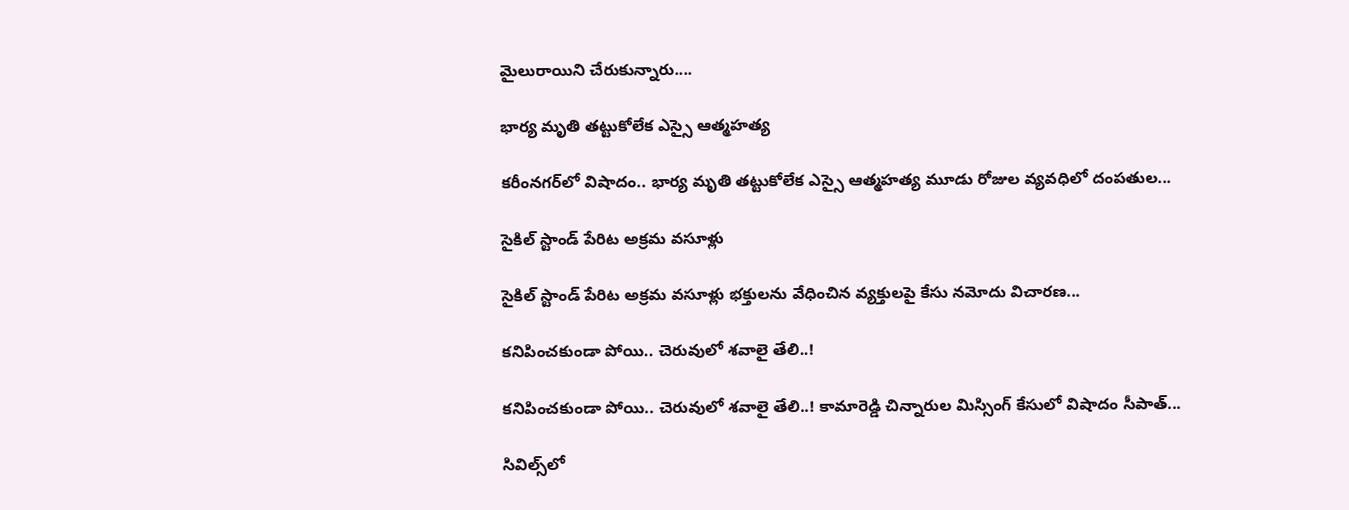మైలురాయిని చేరుకున్నారు....

భార్య మృతి తట్టుకోలేక ఎస్సై ఆత్మహత్య

కరీంనగర్‌లో విషాదం.. భార్య మృతి తట్టుకోలేక ఎస్సై ఆత్మహత్య మూడు రోజుల వ్యవధిలో దంపతుల...

సైకిల్ స్టాండ్ పేరిట అక్రమ వసూళ్లు

సైకిల్ స్టాండ్ పేరిట అక్రమ వసూళ్లు భక్తులను వేధించిన వ్యక్తులపై కేసు న‌మోదు విచారణ...

క‌నిపించ‌కుండా పోయి.. చెరువులో శ‌వాలై తేలి..!

క‌నిపించ‌కుండా పోయి.. చెరువులో శ‌వాలై తేలి..! కామారెడ్డి చిన్నారుల మిస్సింగ్ కేసులో విషాదం సీపాత్...

సివిల్స్‌లో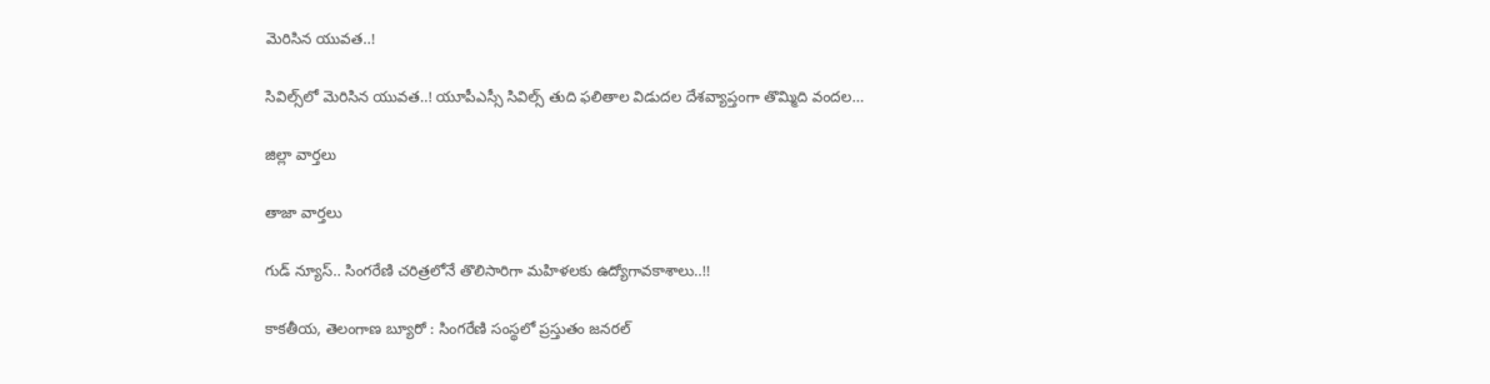మెరిసిన యువత..!

సివిల్స్‌లో మెరిసిన యువత..! యూపీఎస్సీ సివిల్స్ తుది ఫలితాల విడుదల దేశవ్యాప్తంగా తొమ్మిది వందల...

జిల్లా వార్త‌లు

తాజా వార్త‌లు

గుడ్ న్యూస్.. సింగరేణి చరిత్రలోనే తొలిసారిగా మ‌హిళ‌ల‌కు ఉద్యోగావ‌కాశాలు..!!

కాక‌తీయ‌, తెలంగాణ బ్యూరో : సింగరేణి సంస్థలో ప్రస్తుతం జనరల్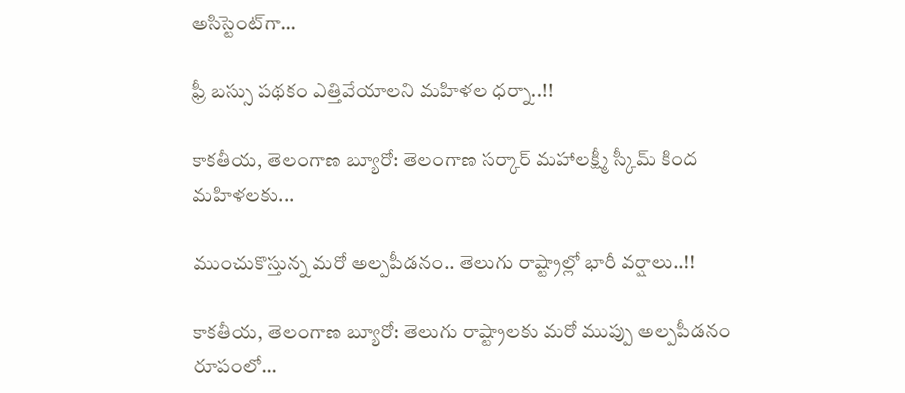అసిస్టెంట్‌గా...

ఫ్రీ బస్సు పథకం ఎత్తివేయాలని మహిళల ధర్నా..!!

కాకతీయ, తెలంగాణ బ్యూరో: తెలంగాణ సర్కార్ మహాలక్ష్మీ స్కీమ్ కింద మహిళలకు...

ముంచుకొస్తున్న మరో అల్పపీడనం.. తెలుగు రాష్ట్రాల్లో భారీ వర్షాలు..!!

కాకతీయ, తెలంగాణ బ్యూరో: తెలుగు రాష్ట్రాలకు మరో ముప్పు అల్పపీడనం రూపంలో...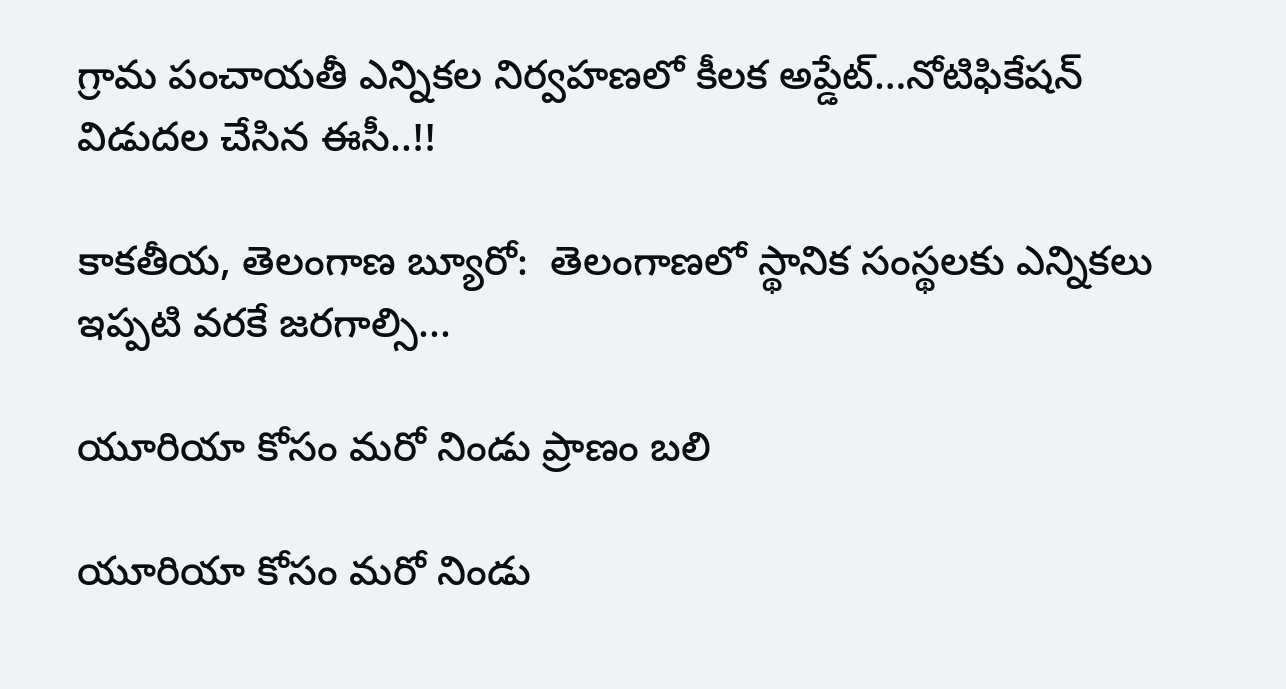గ్రామ పంచాయ‌తీ ఎన్నిక‌ల నిర్వ‌హ‌ణ‌లో కీల‌క అప్డేట్‌…నోటిఫికేషన్ విడుదల చేసిన ఈసీ..!!

కాకతీయ, తెలంగాణ బ్యూరో:  తెలంగాణలో స్థానిక సంస్థలకు ఎన్నికలు ఇప్పటి వరకే జరగాల్సి...

యూరియా కోసం మరో నిండు ప్రాణం బలి

యూరియా కోసం మరో నిండు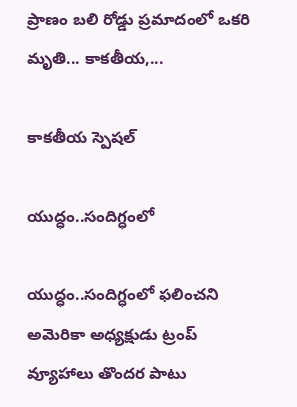ప్రాణం బలి రోడ్డు ప్రమాదంలో ఒకరి మృతి... కాకతీయ,...

కాక‌తీయ స్పెష‌ల్‌

యుద్ధం..సందిగ్ధంలో

యుద్ధం..సందిగ్ధంలో ఫ‌లించని అమెరికా అధ్య‌క్షుడు ట్రంప్ వ్యూహాలు తొంద‌ర పాటు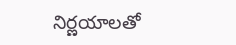నిర్ణ‌యాల‌తో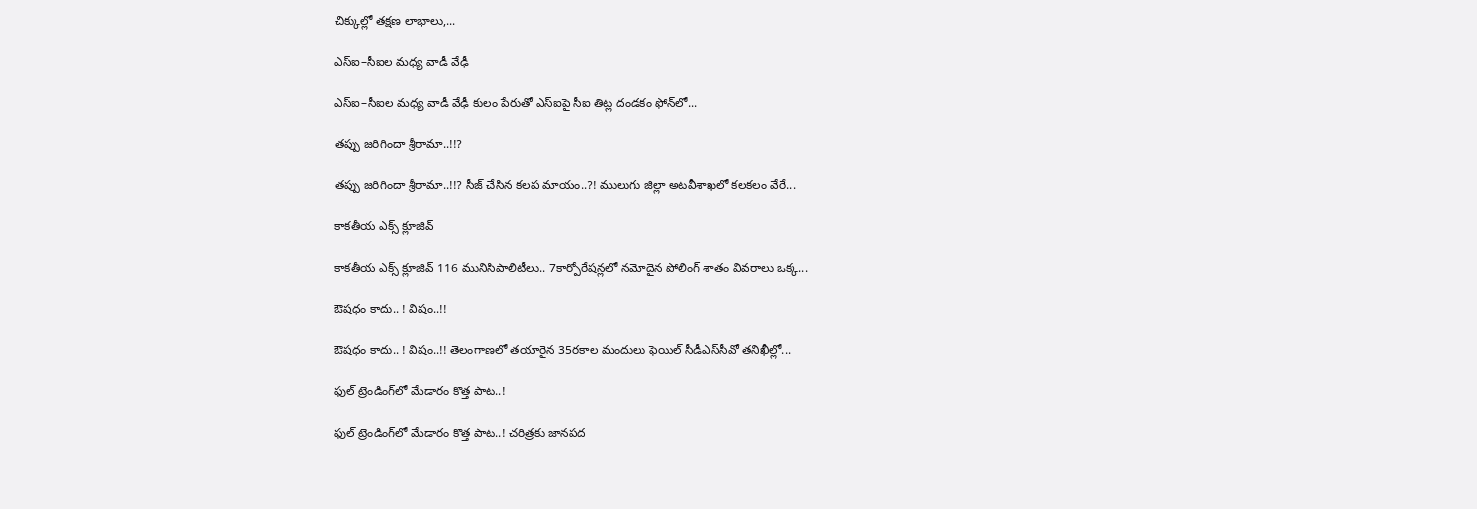చిక్కుల్లో తక్షణ లాభాలు,...

ఎస్ఐ–సీఐల మ‌ధ్య వాడీ వేఢీ

ఎస్ఐ–సీఐల మ‌ధ్య వాడీ వేఢీ కులం పేరుతో ఎస్ఐపై సీఐ తిట్ల దండ‌కం ఫోన్‌లో...

త‌ప్పు జ‌రిగిందా శ్రీరామా..!!?

త‌ప్పు జ‌రిగిందా శ్రీరామా..!!? సీజ్ చేసిన క‌ల‌ప‌ మాయం..?! ములుగు జిల్లా అట‌వీశాఖ‌లో క‌ల‌క‌లం వేరే...

కాక‌తీయ ఎక్స్ క్లూజివ్

కాక‌తీయ ఎక్స్ క్లూజివ్ 116 మునిసిపాలిటీలు.. 7కార్పోరేష‌న్ల‌లో న‌మోదైన పోలింగ్ శాతం వివ‌రాలు ఒక్క...

ఔష‌ధం కాదు.. ! విషం..!!

ఔష‌ధం కాదు.. ! విషం..!! తెలంగాణలో తయారైన 35ర‌కాల మందులు ఫెయిల్‌ సీడీఎస్‌సీవో తనిఖీల్లో...

ఫుల్ ట్రెండింగ్‌లో మేడారం కొత్త పాట..!

ఫుల్ ట్రెండింగ్‌లో మేడారం కొత్త పాట..! చరిత్రకు జానపద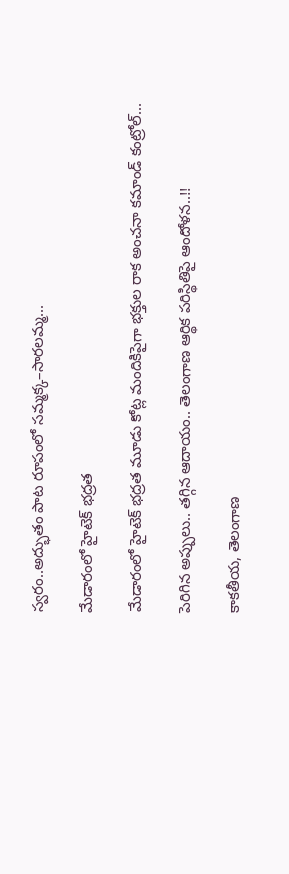స్వరం..అద్భుతం పాట రూపంలో సమ్మక్క–సారలమ్మ...

మేడారంలో హైటెక్ భద్రత

మేడారంలో హైటెక్ భద్రత మూడు కోట్ల మందికిపైగా భక్తుల రాక అంచనా కమాండ్ కంట్రోల్...

పెరిగిన అప్పులు.. తగ్గిన ఆదాయం.. తెలంగాణ ఆర్థిక పరిస్థితిపై ఆందోళన..!!

కాకతీయ, తెలంగాణ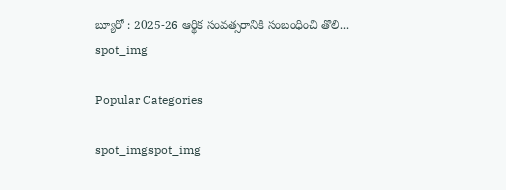బ్యూరో : 2025-26 ఆర్థిక సంవత్సరానికి సంబంధించి తొలి...
spot_img

Popular Categories

spot_imgspot_img